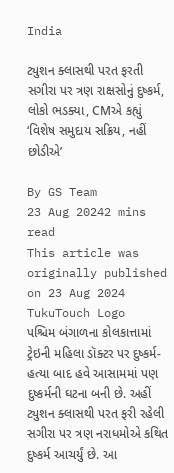India

ટ્યુશન ક્લાસથી પરત ફરતી સગીરા પર ત્રણ રાક્ષસોનું દુષ્કર્મ, લોકો ભડક્યા, CMએ કહ્યું ‘વિશેષ સમુદાય સક્રિય, નહીં છોડીએ’

By GS Team
23 Aug 20242 mins read
This article was originally published on 23 Aug 2024
TukuTouch Logo
પશ્ચિમ બંગાળના કોલકાત્તામાં ટ્રેઇની મહિલા ડૉક્ટર પર દુષ્કર્મ-હત્યા બાદ હવે આસામમાં પણ દુષ્કર્મની ઘટના બની છે. અહીં ટ્યુશન ક્લાસથી પરત ફરી રહેલી સગીરા પર ત્રણ નરાધમોએ કથિત દુષ્કર્મ આચર્યું છે. આ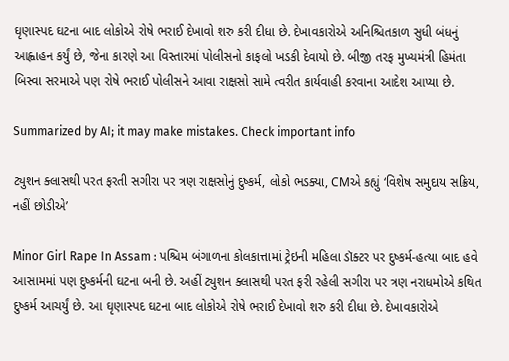ઘૃણાસ્પદ ઘટના બાદ લોકોએ રોષે ભરાઈ દેખાવો શરુ કરી દીધા છે. દેખાવકારોએ અનિશ્ચિતકાળ સુધી બંધનું આહ્વાહન કર્યું છે, જેના કારણે આ વિસ્તારમાં પોલીસનો કાફલો ખડકી દેવાયો છે. બીજી તરફ મુખ્યમંત્રી હિમંતા બિસ્વા સરમાએ પણ રોષે ભરાઈ પોલીસને આવા રાક્ષસો સામે ત્વરીત કાર્યવાહી કરવાના આદેશ આપ્યા છે.

Summarized by AI; it may make mistakes. Check important info

ટ્યુશન ક્લાસથી પરત ફરતી સગીરા પર ત્રણ રાક્ષસોનું દુષ્કર્મ, લોકો ભડક્યા, CMએ કહ્યું ‘વિશેષ સમુદાય સક્રિય, નહીં છોડીએ’

Minor Girl Rape In Assam : પશ્ચિમ બંગાળના કોલકાત્તામાં ટ્રેઇની મહિલા ડૉક્ટર પર દુષ્કર્મ-હત્યા બાદ હવે આસામમાં પણ દુષ્કર્મની ઘટના બની છે. અહીં ટ્યુશન ક્લાસથી પરત ફરી રહેલી સગીરા પર ત્રણ નરાધમોએ કથિત દુષ્કર્મ આચર્યું છે. આ ઘૃણાસ્પદ ઘટના બાદ લોકોએ રોષે ભરાઈ દેખાવો શરુ કરી દીધા છે. દેખાવકારોએ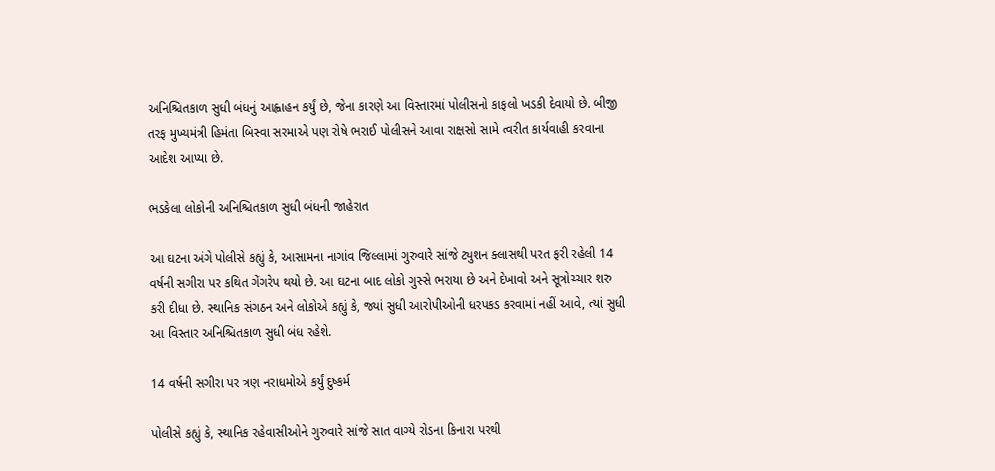અનિશ્ચિતકાળ સુધી બંધનું આહ્વાહન કર્યું છે, જેના કારણે આ વિસ્તારમાં પોલીસનો કાફલો ખડકી દેવાયો છે. બીજી તરફ મુખ્યમંત્રી હિમંતા બિસ્વા સરમાએ પણ રોષે ભરાઈ પોલીસને આવા રાક્ષસો સામે ત્વરીત કાર્યવાહી કરવાના આદેશ આપ્યા છે.

ભડકેલા લોકોની અનિશ્ચિતકાળ સુધી બંધની જાહેરાત

આ ઘટના અંગે પોલીસે કહ્યું કે, આસામના નાગાંવ જિલ્લામાં ગુરુવારે સાંજે ટ્યુશન ક્લાસથી પરત ફરી રહેલી 14 વર્ષની સગીરા પર કથિત ગેંગરેપ થયો છે. આ ઘટના બાદ લોકો ગુસ્સે ભરાયા છે અને દેખાવો અને સૂત્રોચ્ચાર શરુ કરી દીધા છે. સ્થાનિક સંગઠન અને લોકોએ કહ્યું કે, જ્યાં સુધી આરોપીઓની ધરપકડ કરવામાં નહીં આવે, ત્યાં સુધી આ વિસ્તાર અનિશ્ચિતકાળ સુધી બંધ રહેશે.

14 વર્ષની સગીરા પર ત્રણ નરાધમોએ કર્યું દુષ્કર્મ

પોલીસે કહ્યું કે, સ્થાનિક રહેવાસીઓને ગુરુવારે સાંજે સાત વાગ્યે રોડના કિનારા પરથી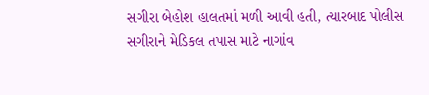સગીરા બેહોશ હાલતમાં મળી આવી હતી, ત્યારબાદ પોલીસ સગીરાને મેડિકલ તપાસ માટે નાગાંવ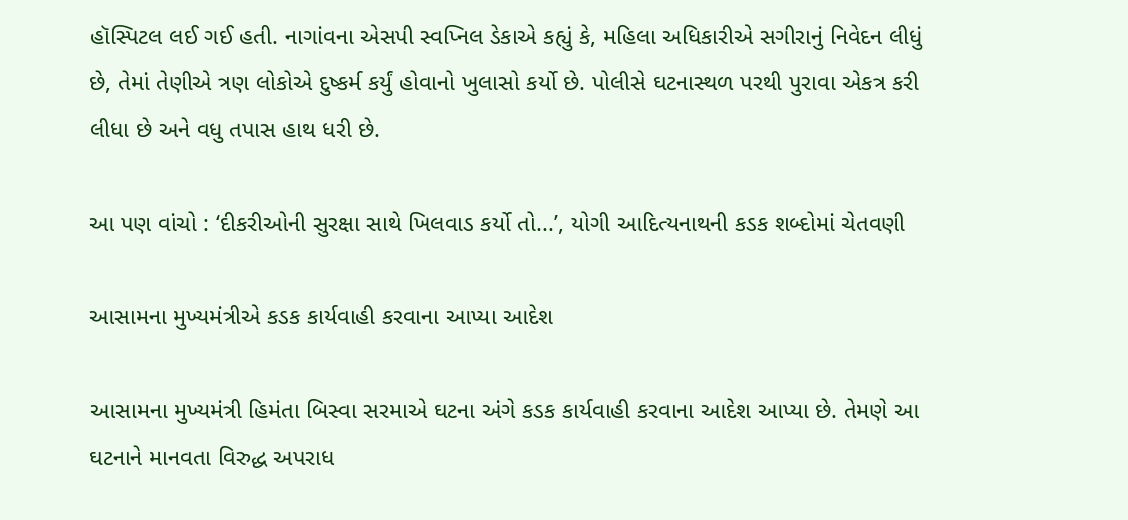હૉસ્પિટલ લઈ ગઈ હતી. નાગાંવના એસપી સ્વપ્નિલ ડેકાએ કહ્યું કે, મહિલા અધિકારીએ સગીરાનું નિવેદન લીધું છે, તેમાં તેણીએ ત્રણ લોકોએ દુષ્કર્મ કર્યું હોવાનો ખુલાસો કર્યો છે. પોલીસે ઘટનાસ્થળ પરથી પુરાવા એકત્ર કરી લીધા છે અને વધુ તપાસ હાથ ધરી છે.

આ પણ વાંચો : ‘દીકરીઓની સુરક્ષા સાથે ખિલવાડ કર્યો તો...’, યોગી આદિત્યનાથની કડક શબ્દોમાં ચેતવણી

આસામના મુખ્યમંત્રીએ કડક કાર્યવાહી કરવાના આપ્યા આદેશ

આસામના મુખ્યમંત્રી હિમંતા બિસ્વા સરમાએ ઘટના અંગે કડક કાર્યવાહી કરવાના આદેશ આપ્યા છે. તેમણે આ ઘટનાને માનવતા વિરુદ્ધ અપરાધ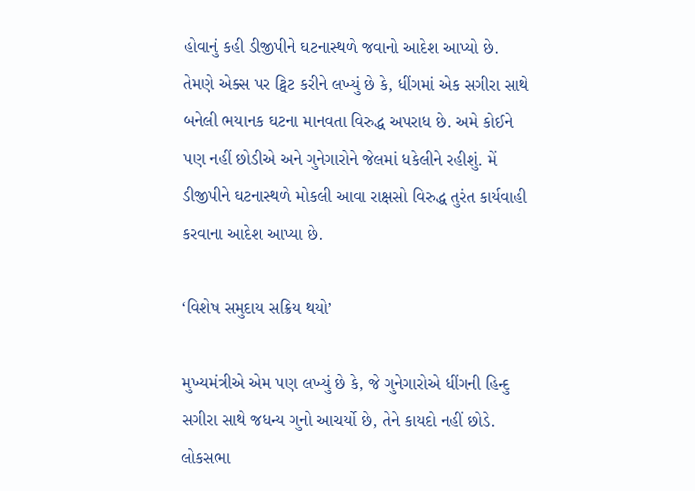હોવાનું કહી ડીજીપીને ઘટનાસ્થળે જવાનો આદેશ આપ્યો છે. તેમણે એક્સ પર ટ્વિટ કરીને લખ્યું છે કે, ધીંગમાં એક સગીરા સાથે બનેલી ભયાનક ઘટના માનવતા વિરુદ્ધ અપરાધ છે. અમે કોઈને પણ નહીં છોડીએ અને ગુનેગારોને જેલમાં ધકેલીને રહીશું. મેં ડીજીપીને ઘટનાસ્થળે મોકલી આવા રાક્ષસો વિરુદ્ધ તુરંત કાર્યવાહી કરવાના આદેશ આપ્યા છે.

‘વિશેષ સમુદાય સક્રિય થયો’

મુખ્યમંત્રીએ એમ પણ લખ્યું છે કે, જે ગુનેગારોએ ધીંગની હિન્દુ સગીરા સાથે જધન્ય ગુનો આચર્યો છે, તેને કાયદો નહીં છોડે. લોકસભા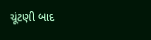ચૂંટણી બાદ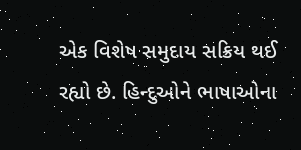એક વિશેષ સમુદાય સક્રિય થઈ રહ્યો છે. હિન્દુઓને ભાષાઓના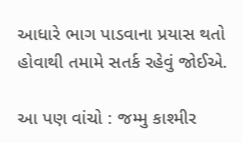આધારે ભાગ પાડવાના પ્રયાસ થતો હોવાથી તમામે સતર્ક રહેવું જોઈએ.

આ પણ વાંચો : જમ્મુ કાશ્મીર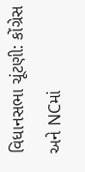વિધાનસભા ચૂંટણી: કોંગ્રેસ અને NCમાં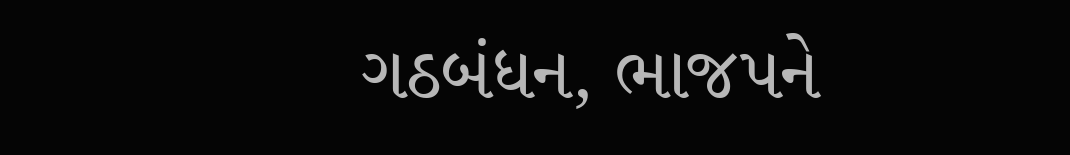ગઠબંધન, ભાજપને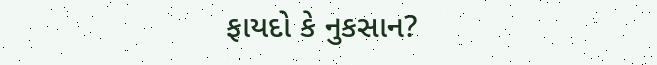ફાયદો કે નુકસાન?